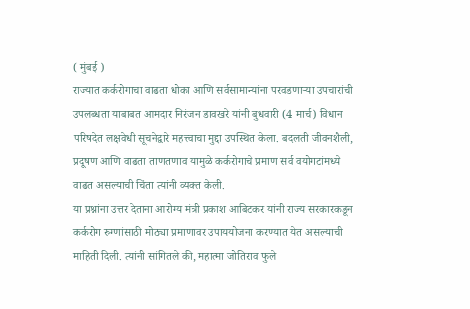( मुंबई )
राज्यात कर्करोगाचा वाढता धोका आणि सर्वसामान्यांना परवडणाऱ्या उपचारांची उपलब्धता याबाबत आमदार निरंजन डावखरे यांनी बुधवारी (4 मार्च) विधान परिषदेत लक्षवेधी सूचनेद्वारे महत्त्वाचा मुद्दा उपस्थित केला. बदलती जीवनशैली, प्रदूषण आणि वाढता ताणतणाव यामुळे कर्करोगाचे प्रमाण सर्व वयोगटांमध्ये वाढत असल्याची चिंता त्यांनी व्यक्त केली.
या प्रश्नांना उत्तर देताना आरोग्य मंत्री प्रकाश आबिटकर यांनी राज्य सरकारकडून कर्करोग रुग्णांसाठी मोठ्या प्रमाणावर उपाययोजना करण्यात येत असल्याची माहिती दिली. त्यांनी सांगितले की, महात्मा जोतिराव फुले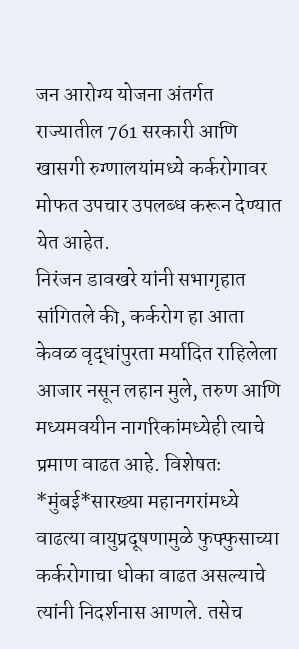जन आरोग्य योजना अंतर्गत राज्यातील 761 सरकारी आणि खासगी रुग्णालयांमध्ये कर्करोगावर मोफत उपचार उपलब्ध करून देण्यात येत आहेत.
निरंजन डावखरे यांनी सभागृहात सांगितले की, कर्करोग हा आता केवळ वृद्धांपुरता मर्यादित राहिलेला आजार नसून लहान मुले, तरुण आणि मध्यमवयीन नागरिकांमध्येही त्याचे प्रमाण वाढत आहे. विशेषतः *मुंबई*सारख्या महानगरांमध्ये वाढत्या वायुप्रदूषणामुळे फुफ्फुसाच्या कर्करोगाचा धोका वाढत असल्याचे त्यांनी निदर्शनास आणले. तसेच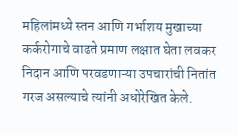महिलांमध्ये स्तन आणि गर्भाशय मुखाच्या कर्करोगाचे वाढते प्रमाण लक्षात घेता लवकर निदान आणि परवडणाऱ्या उपचारांची नितांत गरज असल्याचे त्यांनी अधोरेखित केले.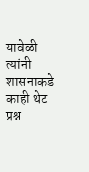यावेळी त्यांनी शासनाकडे काही थेट प्रश्न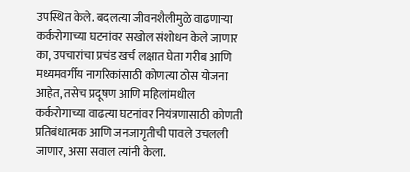उपस्थित केले. बदलत्या जीवनशैलीमुळे वाढणाऱ्या कर्करोगाच्या घटनांवर सखोल संशोधन केले जाणार का, उपचारांचा प्रचंड खर्च लक्षात घेता गरीब आणि मध्यमवर्गीय नागरिकांसाठी कोणत्या ठोस योजना आहेत, तसेच प्रदूषण आणि महिलांमधील कर्करोगाच्या वाढत्या घटनांवर नियंत्रणासाठी कोणती प्रतिबंधात्मक आणि जनजागृतीची पावले उचलली जाणार, असा सवाल त्यांनी केला.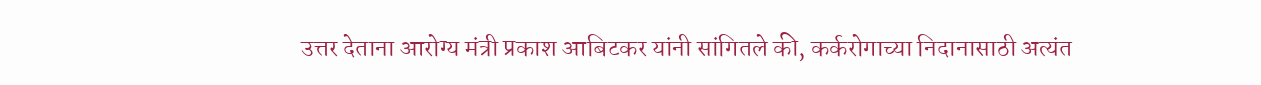उत्तर देताना आरोग्य मंत्री प्रकाश आबिटकर यांनी सांगितले की, कर्करोगाच्या निदानासाठी अत्यंत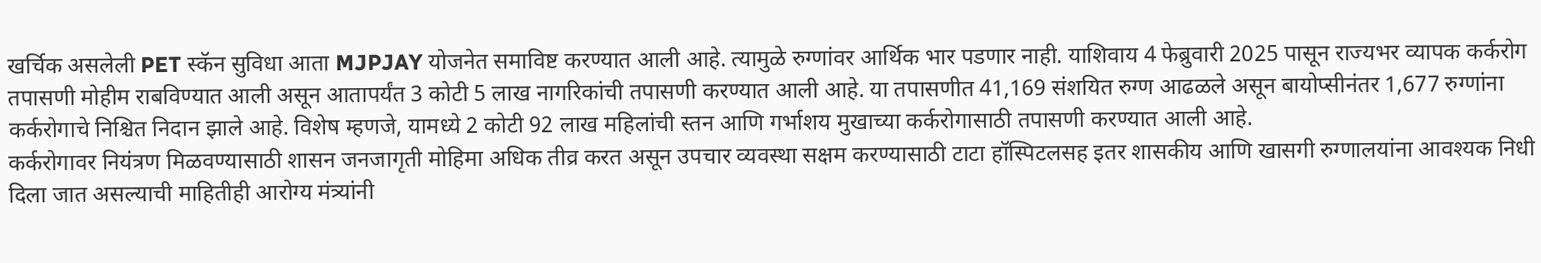खर्चिक असलेली PET स्कॅन सुविधा आता MJPJAY योजनेत समाविष्ट करण्यात आली आहे. त्यामुळे रुग्णांवर आर्थिक भार पडणार नाही. याशिवाय 4 फेब्रुवारी 2025 पासून राज्यभर व्यापक कर्करोग तपासणी मोहीम राबविण्यात आली असून आतापर्यंत 3 कोटी 5 लाख नागरिकांची तपासणी करण्यात आली आहे. या तपासणीत 41,169 संशयित रुग्ण आढळले असून बायोप्सीनंतर 1,677 रुग्णांना कर्करोगाचे निश्चित निदान झाले आहे. विशेष म्हणजे, यामध्ये 2 कोटी 92 लाख महिलांची स्तन आणि गर्भाशय मुखाच्या कर्करोगासाठी तपासणी करण्यात आली आहे.
कर्करोगावर नियंत्रण मिळवण्यासाठी शासन जनजागृती मोहिमा अधिक तीव्र करत असून उपचार व्यवस्था सक्षम करण्यासाठी टाटा हॉस्पिटलसह इतर शासकीय आणि खासगी रुग्णालयांना आवश्यक निधी दिला जात असल्याची माहितीही आरोग्य मंत्र्यांनी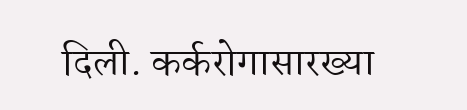दिली. कर्करोगासारख्या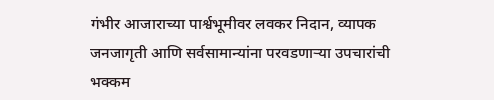गंभीर आजाराच्या पार्श्वभूमीवर लवकर निदान, व्यापक जनजागृती आणि सर्वसामान्यांना परवडणाऱ्या उपचारांची भक्कम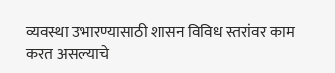व्यवस्था उभारण्यासाठी शासन विविध स्तरांवर काम करत असल्याचे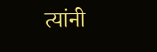त्यांनी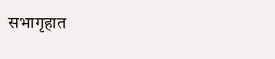सभागृहात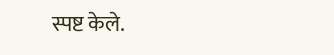स्पष्ट केले.